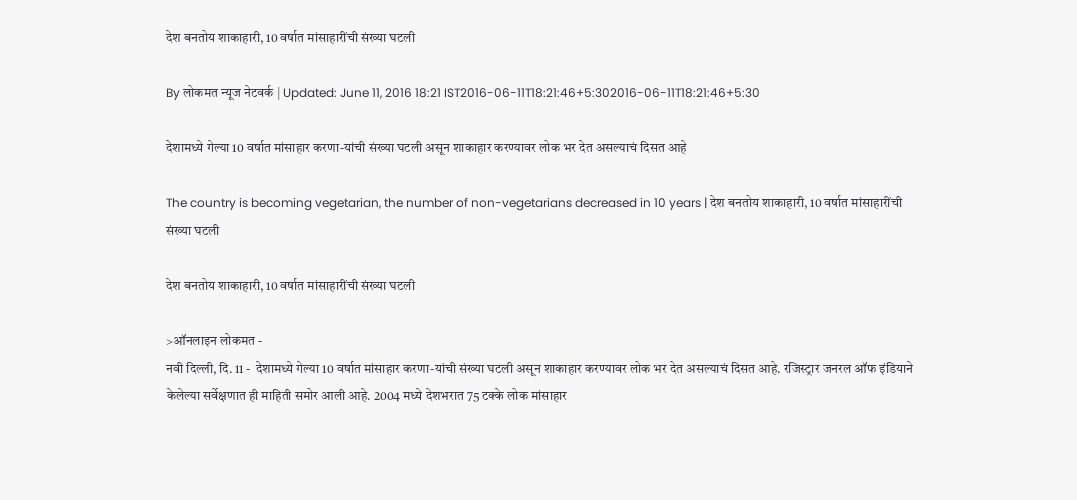देश बनतोय शाकाहारी, 10 वर्षात मांसाहारींची संख्या घटली

By लोकमत न्यूज नेटवर्क | Updated: June 11, 2016 18:21 IST2016-06-11T18:21:46+5:302016-06-11T18:21:46+5:30

देशामध्ये गेल्या 10 वर्षात मांसाहार करणा-यांची संख्या घटली असून शाकाहार करण्यावर लोक भर देत असल्याचं दिसत आहे

The country is becoming vegetarian, the number of non-vegetarians decreased in 10 years | देश बनतोय शाकाहारी, 10 वर्षात मांसाहारींची संख्या घटली

देश बनतोय शाकाहारी, 10 वर्षात मांसाहारींची संख्या घटली

>ऑनलाइन लोकमत -
नवी दिल्ली, दि. 11 -  देशामध्ये गेल्या 10 वर्षात मांसाहार करणा-यांची संख्या घटली असून शाकाहार करण्यावर लोक भर देत असल्याचं दिसत आहे. रजिस्ट्रार जनरल ऑफ इंडियाने केलेल्या सर्वेक्षणात ही माहिती समोर आली आहे. 2004 मध्ये देशभरात 75 टक्के लोक मांसाहार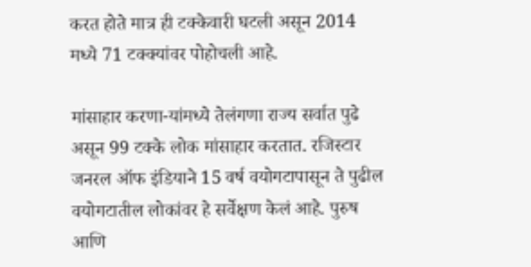करत होते मात्र ही टक्केवारी घटली असून 2014 मध्ये 71 टक्क्यांवर पोहोचली आहे.

मांसाहार करणा-यांमध्ये तेलंगणा राज्य सर्वात पुढे असून 99 टक्के लोक मांसाहार करतात. रजिस्टार जनरल ऑफ इंडियाने 15 वर्ष वयोगटापासून ते पुढील वयोगटातील लोकांवर हे सर्वेक्षण केलं आहे. पुरुष आणि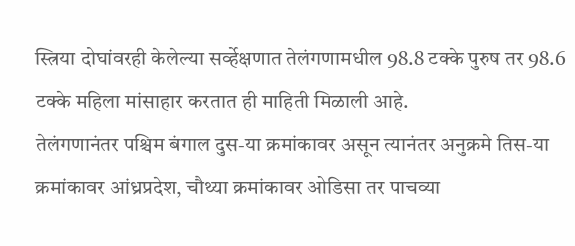स्त्रिया दोघांवरही केलेल्या सर्व्हेक्षणात तेलंगणामधील 98.8 टक्के पुरुष तर 98.6 टक्के महिला मांसाहार करतात ही माहिती मिळाली आहे.
तेलंगणानंतर पश्चिम बंगाल दुस-या क्रमांकावर असून त्यानंतर अनुक्रमे तिस-या क्रमांकावर आंध्रप्रदेश, चौथ्या क्रमांकावर ओडिसा तर पाचव्या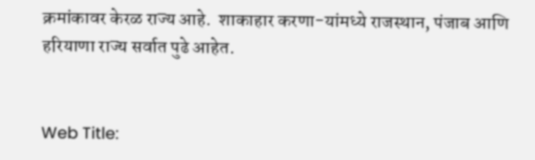क्रमांकावर केरळ राज्य आहे.  शाकाहार करणा-यांमध्ये राजस्थान, पंजाब आणि हरियाणा राज्य सर्वात पुढे आहेत.


Web Title: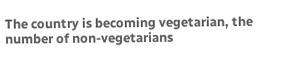The country is becoming vegetarian, the number of non-vegetarians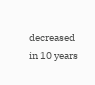decreased in 10 years